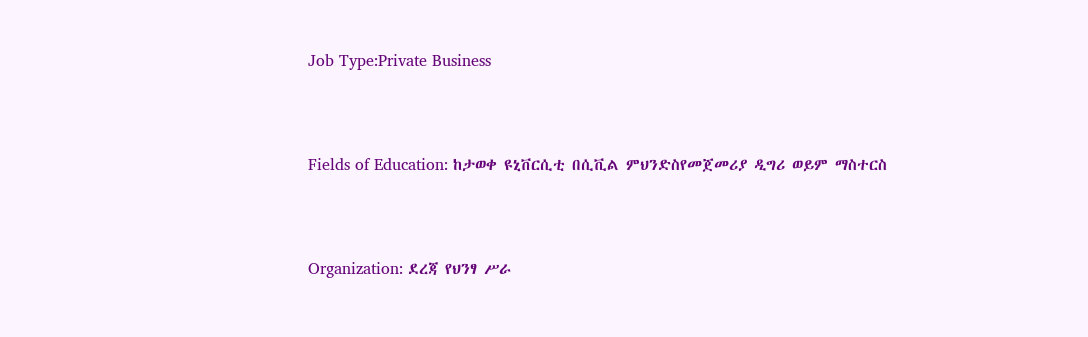Job Type:Private Business



Fields of Education: ከታወቀ ዩኒቨርሲቲ በሲቪል ምህንድስየመጀመሪያ ዲግሪ ወይም ማስተርስ



Organization: ደረጃ የህንፃ ሥራ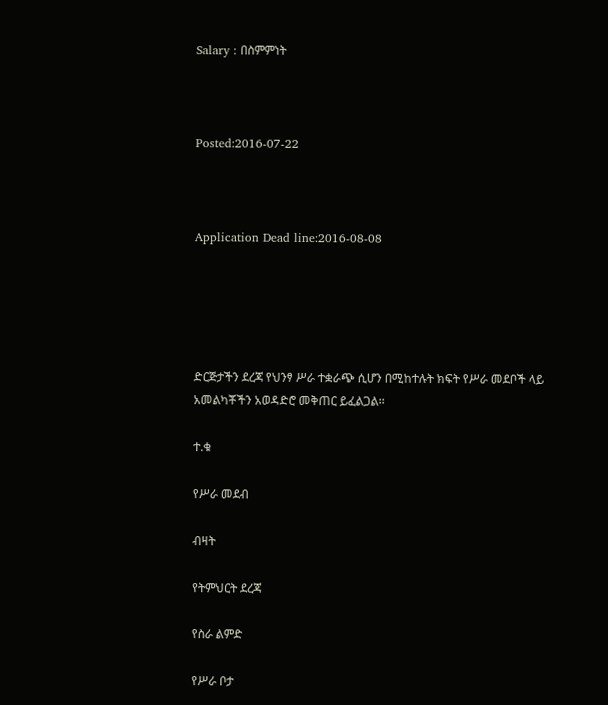Salary : በስምምነት



Posted:2016-07-22



Application Dead line:2016-08-08





ድርጅታችን ደረጃ የህንፃ ሥራ ተቋራጭ ሲሆን በሚከተሉት ክፍት የሥራ መደቦች ላይ አመልካቾችን አወዳድሮ መቅጠር ይፈልጋል፡፡

ተ.ቁ

የሥራ መደብ

ብዛት

የትምህርት ደረጃ

የስራ ልምድ

የሥራ ቦታ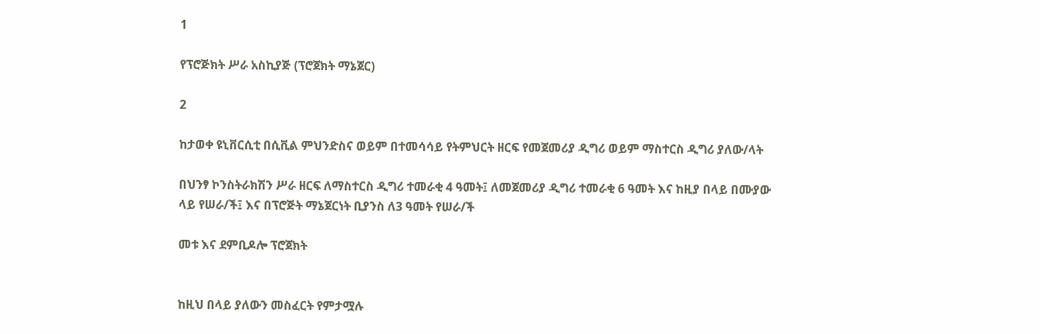1

የፕሮጅክት ሥራ አስኪያጅ (ፕሮጀክት ማኔጀር)

2

ከታወቀ ዩኒቨርሲቲ በሲቪል ምህንድስና ወይም በተመሳሳይ የትምህርት ዘርፍ የመጀመሪያ ዲግሪ ወይም ማስተርስ ዲግሪ ያለው/ላት

በህንፃ ኮንስትራክሽን ሥራ ዘርፍ ለማስተርስ ዲግሪ ተመራቂ 4 ዓመት፤ ለመጀመሪያ ዲግሪ ተመራቂ 6 ዓመት እና ከዚያ በላይ በሙያው ላይ የሠራ/ች፤ እና በፕሮጅት ማኔጀርነት ቢያንስ ለ3 ዓመት የሠራ/ች

መቱ እና ደምቢዶሎ ፕሮጀክት


ከዚህ በላይ ያለውን መስፈርት የምታሟሉ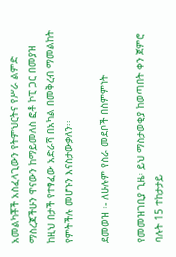አመልካቾች አስፈላጊውን የትምህርትና የሥራ ልምድ ማስረጃችሁን ዋናውን ከማይመለስ ፎቶ ኮፒ ጋር በመያዝ ከዚህ በታች የተፃፈው አድራሻ በአካል በመቅረብ ማመልከት የምትችሉ መሆኑን እናስታውቃለን፡፡

ደመወዝ ፡- ለሁሉም የስራ መደቦች በስምምነት

የመመዝገቢያ ጊዜ፡ ይህ ማስታወቂያ ከወጣበት ቀን ጀምሮ ባሉት 15 ተከታታይ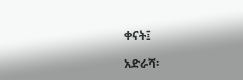ቀናት፤

አድራሻ፡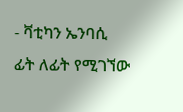- ቫቲካን ኤንባሲ ፊት ለፊት የሚገኘው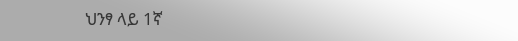ህንፃ ላይ 1ኛ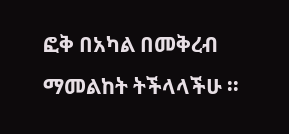ፎቅ በአካል በመቅረብ ማመልከት ትችላላችሁ ፡፡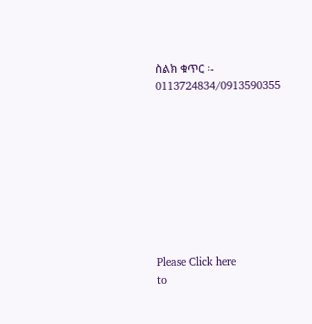ስልክ ቁጥር ፡- 0113724834/0913590355









Please Click here
to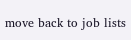move back to job lists